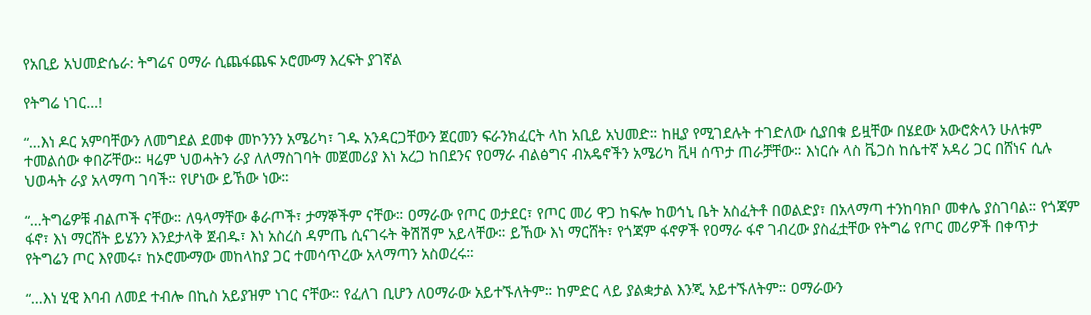የአቢይ አህመድሴራ: ትግሬና ዐማራ ሲጨፋጨፍ ኦሮሙማ እረፍት ያገኛል

የትግሬ ነገር…!

“…እነ ዶር አምባቸውን ለመግደል ደመቀ መኮንንን አሜሪካ፣ ገዱ አንዳርጋቸውን ጀርመን ፍራንክፈርት ላከ አቢይ አህመድ። ከዚያ የሚገደሉት ተገድለው ሲያበቁ ይዟቸው በሄደው አውሮጵላን ሁለቱም ተመልሰው ቀበሯቸው። ዛሬም ህወሓትን ራያ ለለማስገባት መጀመሪያ እነ አረጋ ከበደንና የዐማራ ብልፅግና ብአዴኖችን አሜሪካ ቪዛ ሰጥታ ጠራቻቸው። እነርሱ ላስ ቬጋስ ከሴተኛ አዳሪ ጋር በሸነና ሲሉ ህወሓት ራያ አላማጣ ገባች። የሆነው ይኸው ነው።

“…ትግሬዎቹ ብልጦች ናቸው። ለዓላማቸው ቆራጦች፣ ታማኞችም ናቸው። ዐማራው የጦር ወታደር፣ የጦር መሪ ዋጋ ከፍሎ ከወኅኒ ቤት አስፈትቶ በወልድያ፣ በአላማጣ ተንከባክቦ መቀሌ ያስገባል። የጎጃም ፋኖ፣ እነ ማርሸት ይሄንን እንደታላቅ ጀብዱ፣ እነ አስረስ ዳምጤ ሲናገሩት ቅሽሽም አይላቸው። ይኸው እነ ማርሸት፣ የጎጃም ፋኖዎች የዐማራ ፋኖ ገብረው ያስፈቷቸው የትግሬ የጦር መሪዎች በቀጥታ የትግሬን ጦር እየመሩ፣ ከኦሮሙማው መከላከያ ጋር ተመሳጥረው አላማጣን አስወረሩ።

“…እነ ሂዊ እባብ ለመደ ተብሎ በኪስ አይያዝም ነገር ናቸው። የፈለገ ቢሆን ለዐማራው አይተኙለትም። ከምድር ላይ ያልቋታል እንጂ አይተኙለትም። ዐማራውን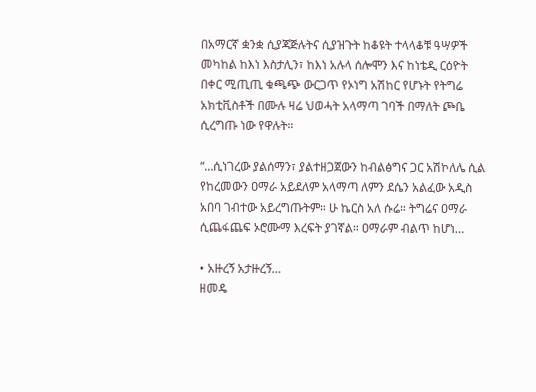በአማርኛ ቋንቋ ሲያጃጅሉትና ሲያዝጉት ከቆዩት ተላላቆቹ ዓሣዎች መካከል ከእነ እስታሊን፣ ከእነ አሉላ ሰሎሞን እና ከነቴዲ ርዕዮት በቀር ሚጢጢ ቁጫጭ ውርጋጥ የኦነግ አሽከር የሆኑት የትግሬ አክቲቪስቶች በሙሉ ዛሬ ህወሓት አላማጣ ገባች በማለት ጮቤ ሲረግጡ ነው የዋሉት።

“…ሲነገረው ያልሰማን፣ ያልተዘጋጀውን ከብልፅግና ጋር አሽኮለሌ ሲል የከረመውን ዐማራ አይደለም አላማጣ ለምን ደሴን አልፈው አዲስ አበባ ገብተው አይረግጡትም። ሁ ኬርስ አለ ሱሬ። ትግሬና ዐማራ ሲጨፋጨፍ ኦሮሙማ እረፍት ያገኛል። ዐማራም ብልጥ ከሆነ…

• አዙረኝ አታዙረኝ…
ዘመዴ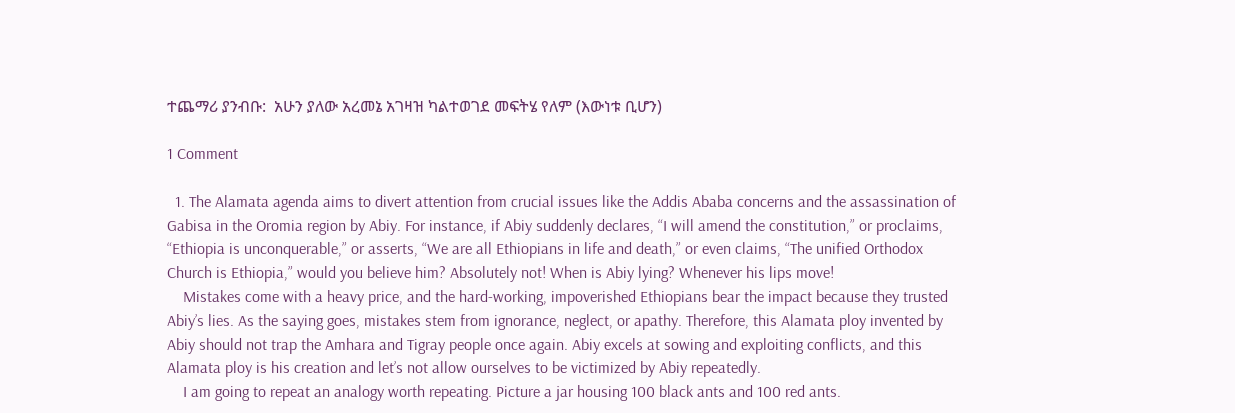ተጨማሪ ያንብቡ:  አሁን ያለው አረመኔ አገዛዝ ካልተወገደ መፍትሄ የለም (እውነቱ ቢሆን)

1 Comment

  1. The Alamata agenda aims to divert attention from crucial issues like the Addis Ababa concerns and the assassination of Gabisa in the Oromia region by Abiy. For instance, if Abiy suddenly declares, “I will amend the constitution,” or proclaims, “Ethiopia is unconquerable,” or asserts, “We are all Ethiopians in life and death,” or even claims, “The unified Orthodox Church is Ethiopia,” would you believe him? Absolutely not! When is Abiy lying? Whenever his lips move!
    Mistakes come with a heavy price, and the hard-working, impoverished Ethiopians bear the impact because they trusted Abiy’s lies. As the saying goes, mistakes stem from ignorance, neglect, or apathy. Therefore, this Alamata ploy invented by Abiy should not trap the Amhara and Tigray people once again. Abiy excels at sowing and exploiting conflicts, and this Alamata ploy is his creation and let’s not allow ourselves to be victimized by Abiy repeatedly.
    I am going to repeat an analogy worth repeating. Picture a jar housing 100 black ants and 100 red ants.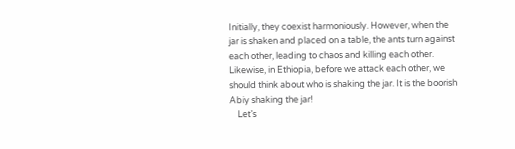Initially, they coexist harmoniously. However, when the jar is shaken and placed on a table, the ants turn against each other, leading to chaos and killing each other. Likewise, in Ethiopia, before we attack each other, we should think about who is shaking the jar. It is the boorish Abiy shaking the jar!
    Let’s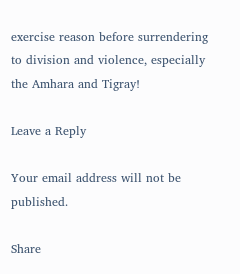exercise reason before surrendering to division and violence, especially the Amhara and Tigray!

Leave a Reply

Your email address will not be published.

Share